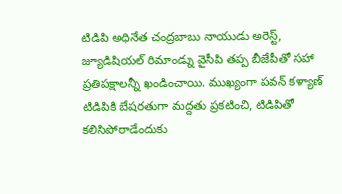టిడిపి అధినేత చంద్రబాబు నాయుడు అరెస్ట్, జ్యూడిషియల్ రిమాండ్ను వైసీపి తప్ప బీజేపీతో సహా ప్రతిపక్షాలన్నీ ఖండించాయి. ముఖ్యంగా పవన్ కళ్యాణ్ టిడిపికి బేషరతుగా మద్దతు ప్రకటించి, టిడిపితో కలిసిపోరాడేందుకు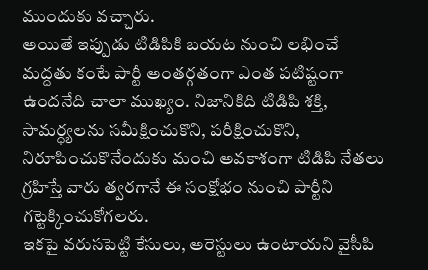ముందుకు వచ్చారు.
అయితే ఇప్పుడు టిడిపికి బయట నుంచి లభించే మద్దతు కంటే పార్టీ అంతర్గతంగా ఎంత పటిష్టంగా ఉందనేది చాలా ముఖ్యం. నిజానికిది టిడిపి శక్తి, సామర్ధ్యలను సమీక్షించుకొని, పరీక్షించుకొని, నిరూపించుకొనేందుకు మంచి అవకాశంగా టిడిపి నేతలు గ్రహిస్తే వారు త్వరగానే ఈ సంక్షోభం నుంచి పార్టీని గట్టెక్కించుకోగలరు.
ఇకపై వరుసపెట్టి కేసులు, అరెస్టులు ఉంటాయని వైసీపి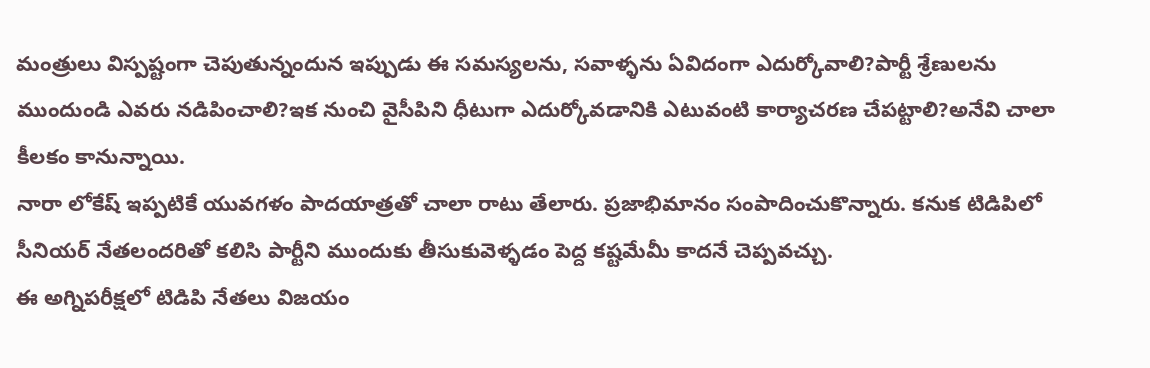మంత్రులు విస్పష్టంగా చెపుతున్నందున ఇప్పుడు ఈ సమస్యలను, సవాళ్ళను ఏవిదంగా ఎదుర్కోవాలి?పార్టీ శ్రేణులను ముందుండి ఎవరు నడిపించాలి?ఇక నుంచి వైసీపిని ధీటుగా ఎదుర్కోవడానికి ఎటువంటి కార్యాచరణ చేపట్టాలి?అనేవి చాలా కీలకం కానున్నాయి.
నారా లోకేష్ ఇప్పటికే యువగళం పాదయాత్రతో చాలా రాటు తేలారు. ప్రజాభిమానం సంపాదించుకొన్నారు. కనుక టిడిపిలో సీనియర్ నేతలందరితో కలిసి పార్టీని ముందుకు తీసుకువెళ్ళడం పెద్ద కష్టమేమీ కాదనే చెప్పవచ్చు.
ఈ అగ్నిపరీక్షలో టిడిపి నేతలు విజయం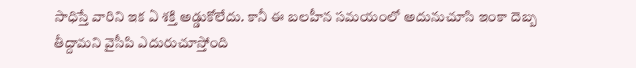సాధిస్తే వారిని ఇక ఏ శక్తి అడ్డుకోలేదు. కానీ ఈ బలహీన సమయంలో అదునుచూసి ఇంకా దెబ్బ తీద్దామని వైసీపి ఎదురుచూస్తోంది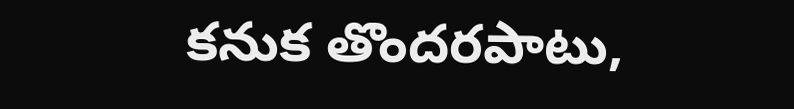కనుక తొందరపాటు,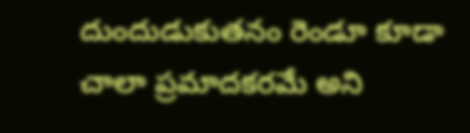దుందుడుకుతనం రెండూ కూడా చాలా ప్రమాదకరమే అని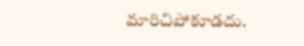మారిచిపోకూడదు.